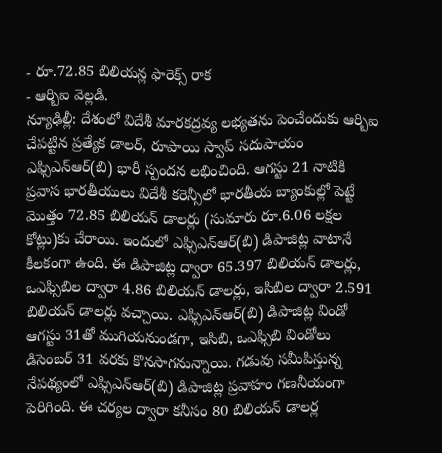- రూ.72.85 బిలియన్ల ఫారెక్స్ రాక
- ఆర్బిఐ వెల్లడి.
న్యూఢిల్లీ: దేశంలో విదేశీ మారకద్రవ్య లభ్యతను పెంచేందుకు ఆర్బిఐ చేపట్టిన ప్రత్యేక డాలర్, రూపాయి స్వాప్ సదుపాయం ఎఫ్సిఎన్ఆర్(బి) భారీ స్పందన లభించింది. ఆగస్టు 21 నాటికి ప్రవాస భారతీయులు విదేశీ కరెన్సీలో భారతీయ బ్యాంకుల్లో పెట్టే మొత్తం 72.85 బిలియన్ డాలర్లు (సుమారు రూ.6.06 లక్షల కోట్లు)కు చేరాయి. ఇందులో ఎఫ్సిఎన్ఆర్(బి) డిపాజిట్ల వాటానే కీలకంగా ఉంది. ఈ డిపాజిట్ల ద్వారా 65.397 బిలియన్ డాలర్లు, ఒఎఫ్సిబిల ద్వారా 4.86 బిలియన్ డాలర్లు, ఇసిబిల ద్వారా 2.591 బిలియన్ డాలర్లు వచ్చాయి. ఎఫ్సిఎన్ఆర్(బి) డిపాజిట్ల విండో ఆగస్టు 31తో ముగియనుండగా, ఇసిబి, ఒఎఫ్సిబి విండోలు డిసెంబర్ 31 వరకు కొనసాగనున్నాయి. గడువు సమీపిస్తున్న నేపథ్యంలో ఎఫ్సిఎన్ఆర్(బి) డిపాజిట్ల ప్రవాహం గణనీయంగా పెరిగింది. ఈ చర్యల ద్వారా కనీసం 80 బిలియన్ డాలర్ల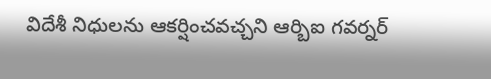విదేశీ నిధులను ఆకర్షించవచ్చని ఆర్బిఐ గవర్నర్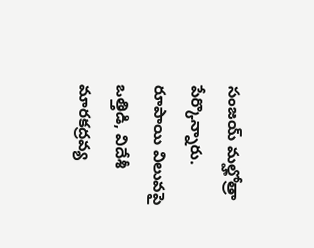సంజయ్ మల్హోత్రా పేర్కొన్నారు. రూపాయి విలువపై ఒత్తిడి, విదేశీ మారకద్రవ్య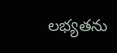లభ్యతను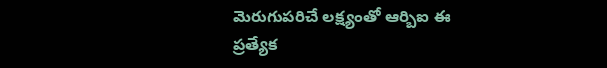మెరుగుపరిచే లక్ష్యంతో ఆర్బిఐ ఈ ప్రత్యేక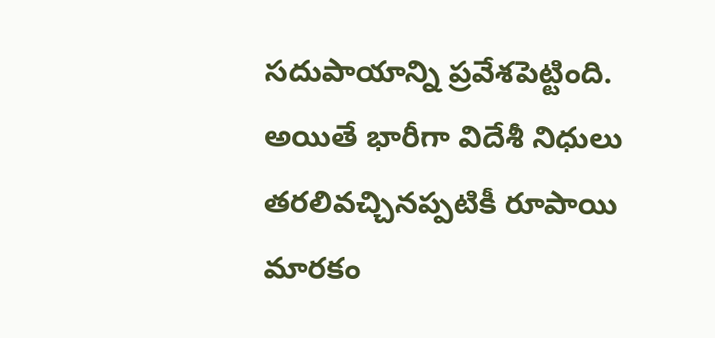సదుపాయాన్ని ప్రవేశపెట్టింది. అయితే భారీగా విదేశీ నిధులు తరలివచ్చినప్పటికీ రూపాయి మారకం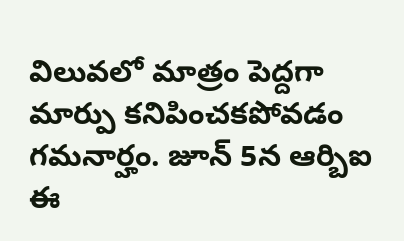విలువలో మాత్రం పెద్దగా మార్పు కనిపించకపోవడం గమనార్హం. జూన్ 5న ఆర్బిఐ ఈ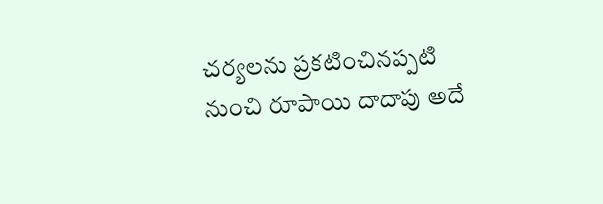చర్యలను ప్రకటించినప్పటి నుంచి రూపాయి దాదాపు అదే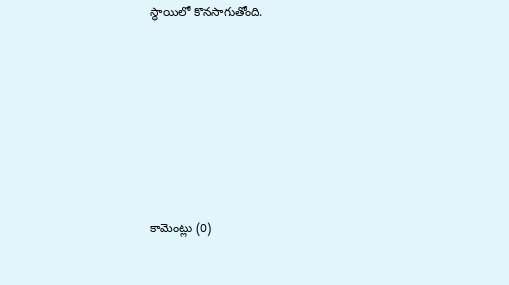స్థాయిలో కొనసాగుతోంది.








కామెంట్లు (0)